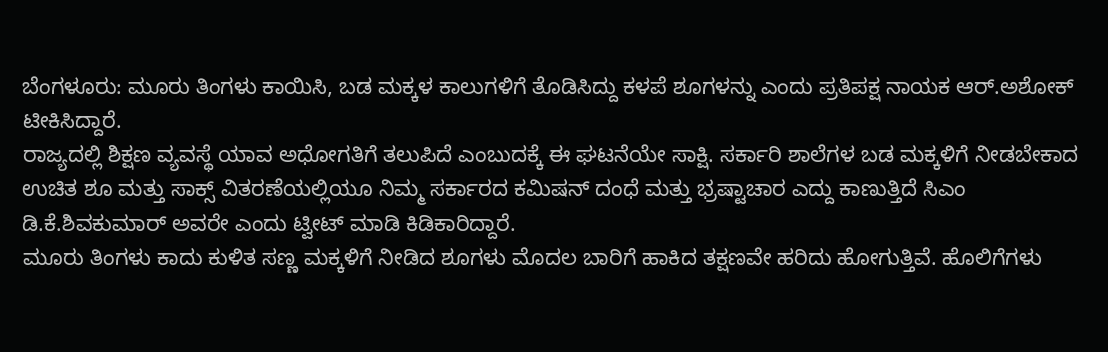ಬೆಂಗಳೂರು: ಮೂರು ತಿಂಗಳು ಕಾಯಿಸಿ, ಬಡ ಮಕ್ಕಳ ಕಾಲುಗಳಿಗೆ ತೊಡಿಸಿದ್ದು ಕಳಪೆ ಶೂಗಳನ್ನು ಎಂದು ಪ್ರತಿಪಕ್ಷ ನಾಯಕ ಆರ್.ಅಶೋಕ್ ಟೀಕಿಸಿದ್ದಾರೆ.
ರಾಜ್ಯದಲ್ಲಿ ಶಿಕ್ಷಣ ವ್ಯವಸ್ಥೆ ಯಾವ ಅಧೋಗತಿಗೆ ತಲುಪಿದೆ ಎಂಬುದಕ್ಕೆ ಈ ಘಟನೆಯೇ ಸಾಕ್ಷಿ. ಸರ್ಕಾರಿ ಶಾಲೆಗಳ ಬಡ ಮಕ್ಕಳಿಗೆ ನೀಡಬೇಕಾದ ಉಚಿತ ಶೂ ಮತ್ತು ಸಾಕ್ಸ್ ವಿತರಣೆಯಲ್ಲಿಯೂ ನಿಮ್ಮ ಸರ್ಕಾರದ ಕಮಿಷನ್ ದಂಧೆ ಮತ್ತು ಭ್ರಷ್ಟಾಚಾರ ಎದ್ದು ಕಾಣುತ್ತಿದೆ ಸಿಎಂ ಡಿ.ಕೆ.ಶಿವಕುಮಾರ್ ಅವರೇ ಎಂದು ಟ್ವೀಟ್ ಮಾಡಿ ಕಿಡಿಕಾರಿದ್ದಾರೆ.
ಮೂರು ತಿಂಗಳು ಕಾದು ಕುಳಿತ ಸಣ್ಣ ಮಕ್ಕಳಿಗೆ ನೀಡಿದ ಶೂಗಳು ಮೊದಲ ಬಾರಿಗೆ ಹಾಕಿದ ತಕ್ಷಣವೇ ಹರಿದು ಹೋಗುತ್ತಿವೆ. ಹೊಲಿಗೆಗಳು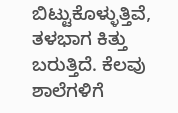ಬಿಟ್ಟುಕೊಳ್ಳುತ್ತಿವೆ, ತಳಭಾಗ ಕಿತ್ತು ಬರುತ್ತಿದೆ. ಕೆಲವು ಶಾಲೆಗಳಿಗೆ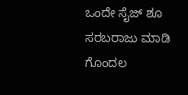ಒಂದೇ ಸೈಜ್ ಶೂ ಸರಬರಾಜು ಮಾಡಿ ಗೊಂದಲ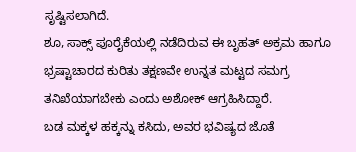ಸೃಷ್ಟಿಸಲಾಗಿದೆ.
ಶೂ, ಸಾಕ್ಸ್ ಪೂರೈಕೆಯಲ್ಲಿ ನಡೆದಿರುವ ಈ ಬೃಹತ್ ಅಕ್ರಮ ಹಾಗೂ ಭ್ರಷ್ಟಾಚಾರದ ಕುರಿತು ತಕ್ಷಣವೇ ಉನ್ನತ ಮಟ್ಟದ ಸಮಗ್ರ ತನಿಖೆಯಾಗಬೇಕು ಎಂದು ಅಶೋಕ್ ಆಗ್ರಹಿಸಿದ್ದಾರೆ.
ಬಡ ಮಕ್ಕಳ ಹಕ್ಕನ್ನು ಕಸಿದು, ಅವರ ಭವಿಷ್ಯದ ಜೊತೆ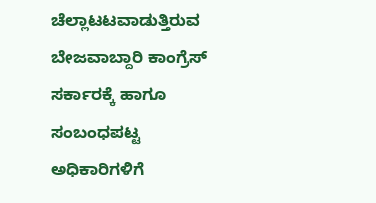ಚೆಲ್ಲಾಟಟವಾಡುತ್ತಿರುವ ಬೇಜವಾಬ್ದಾರಿ ಕಾಂಗ್ರೆಸ್ ಸರ್ಕಾರಕ್ಕೆ ಹಾಗೂ ಸಂಬಂಧಪಟ್ಟ ಅಧಿಕಾರಿಗಳಿಗೆ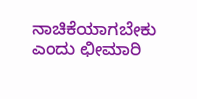ನಾಚಿಕೆಯಾಗಬೇಕು ಎಂದು ಛೀಮಾರಿ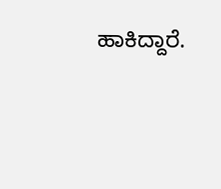ಹಾಕಿದ್ದಾರೆ.